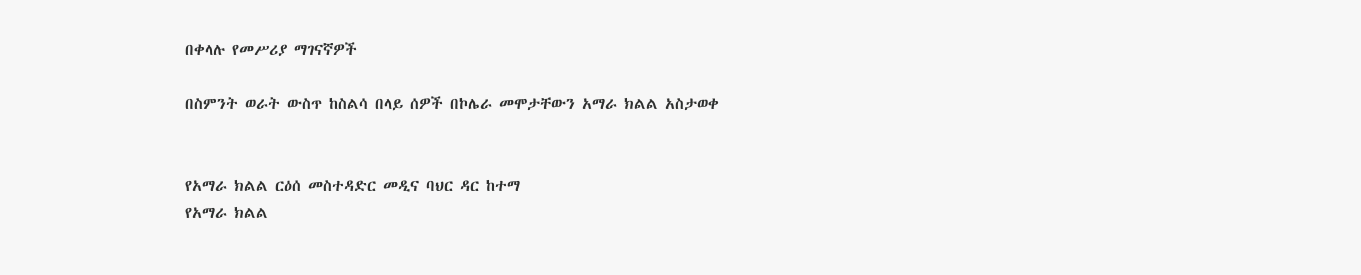በቀላሉ የመሥሪያ ማገናኛዎች

በስምንት ወራት ውስጥ ከስልሳ በላይ ሰዎች በኮሌራ መሞታቸውን አማራ ክልል አስታወቀ


የአማራ ክልል ርዕሰ መስተዳድር መዲና ባህር ዳር ከተማ
የአማራ ክልል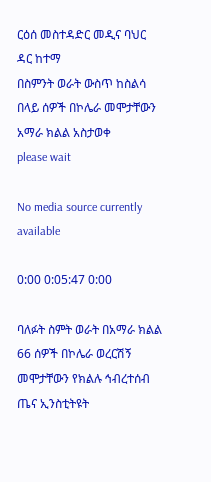ርዕሰ መስተዳድር መዲና ባህር ዳር ከተማ
በስምንት ወራት ውስጥ ከስልሳ በላይ ሰዎች በኮሌራ መሞታቸውን አማራ ክልል አስታወቀ
please wait

No media source currently available

0:00 0:05:47 0:00

ባለፉት ስምት ወራት በአማራ ክልል 66 ሰዎች በኮሌራ ወረርሽኝ መሞታቸውን የክልሉ ኅብረተሰብ ጤና ኢንስቲትዩት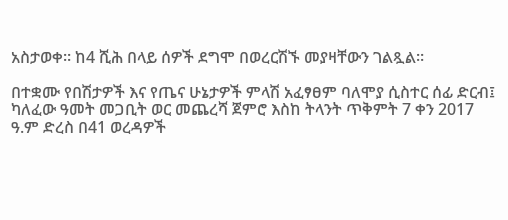አስታወቀ። ከ4 ሺሕ በላይ ሰዎች ደግሞ በወረርሽኙ መያዛቸውን ገልጿል።

በተቋሙ የበሽታዎች እና የጤና ሁኔታዎች ምላሽ አፈፃፀም ባለሞያ ሲስተር ሰፊ ድርብ፤ ካለፈው ዓመት መጋቢት ወር መጨረሻ ጀምሮ እስከ ትላንት ጥቅምት 7 ቀን 2017 ዓ.ም ድረስ በ41 ወረዳዎች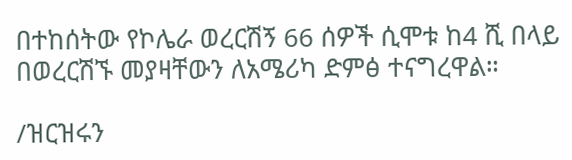በተከሰትው የኮሌራ ወረርሽኝ 66 ሰዎች ሲሞቱ ከ4 ሺ በላይ በወረርሽኙ መያዛቸውን ለአሜሪካ ድምፅ ተናግረዋል።

/ዝርዝሩን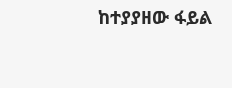ከተያያዘው ፋይል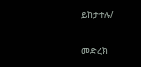ይከታተሉ/

መድረክ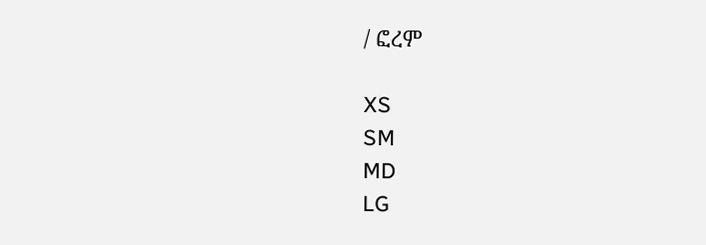/ ፎረም

XS
SM
MD
LG